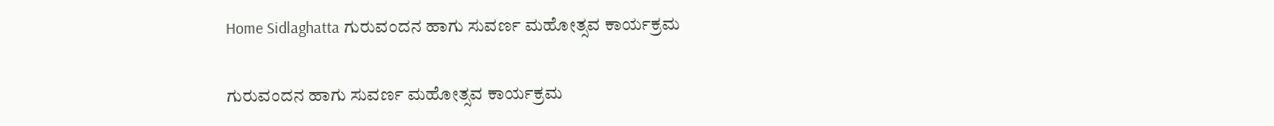Home Sidlaghatta ಗುರುವಂದನ ಹಾಗು ಸುವರ್ಣ ಮಹೋತ್ಸವ ಕಾರ್ಯಕ್ರಮ

ಗುರುವಂದನ ಹಾಗು ಸುವರ್ಣ ಮಹೋತ್ಸವ ಕಾರ್ಯಕ್ರಮ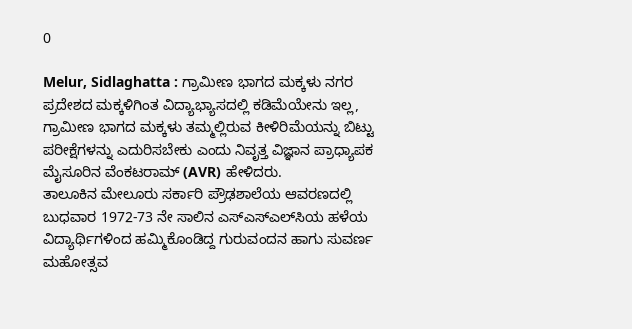0

Melur, Sidlaghatta : ಗ್ರಾಮೀಣ ಭಾಗದ ಮಕ್ಕಳು ನಗರ ಪ್ರದೇಶದ ಮಕ್ಕಳಿಗಿಂತ ವಿದ್ಯಾಭ್ಯಾಸದಲ್ಲಿ ಕಡಿಮೆಯೇನು ಇಲ್ಲ, ಗ್ರಾಮೀಣ ಭಾಗದ ಮಕ್ಕಳು ತಮ್ಮಲ್ಲಿರುವ ಕೀಳಿರಿಮೆಯನ್ನು ಬಿಟ್ಟು ಪರೀಕ್ಷೆಗಳನ್ನು ಎದುರಿಸಬೇಕು ಎಂದು ನಿವೃತ್ತ ವಿಜ್ಞಾನ ಪ್ರಾಧ್ಯಾಪಕ ಮೈಸೂರಿನ ವೆಂಕಟರಾಮ್ (AVR) ಹೇಳಿದರು.
ತಾಲೂಕಿನ ಮೇಲೂರು ಸರ್ಕಾರಿ ಪ್ರೌಢಶಾಲೆಯ ಆವರಣದಲ್ಲಿ ಬುಧವಾರ 1972-73 ನೇ ಸಾಲಿನ ಎಸ್‌ಎಸ್‌ಎಲ್‌ಸಿಯ ಹಳೆಯ ವಿದ್ಯಾರ್ಥಿಗಳಿಂದ ಹಮ್ಮಿಕೊಂಡಿದ್ದ ಗುರುವಂದನ ಹಾಗು ಸುವರ್ಣ ಮಹೋತ್ಸವ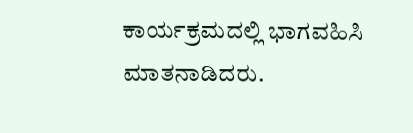ಕಾರ್ಯಕ್ರಮದಲ್ಲಿ ಭಾಗವಹಿಸಿ ಮಾತನಾಡಿದರು.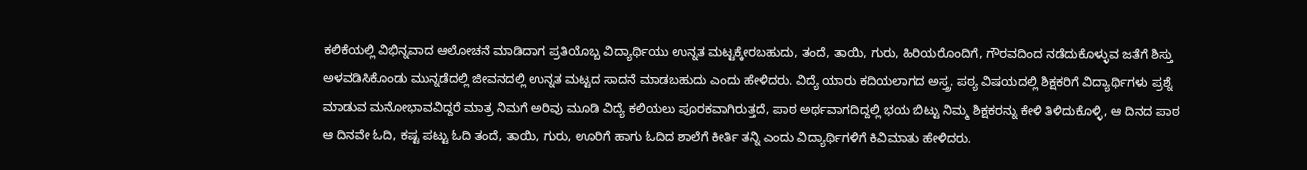ಕಲಿಕೆಯಲ್ಲಿ ವಿಭಿನ್ನವಾದ ಆಲೋಚನೆ ಮಾಡಿದಾಗ ಪ್ರತಿಯೊಬ್ಬ ವಿದ್ಯಾರ್ಥಿಯು ಉನ್ನತ ಮಟ್ಟಕ್ಕೇರಬಹುದು, ತಂದೆ, ತಾಯಿ, ಗುರು, ಹಿರಿಯರೊಂದಿಗೆ, ಗೌರವದಿಂದ ನಡೆದುಕೊಳ್ಳುವ ಜತೆಗೆ ಶಿಸ್ತು ಅಳವಡಿಸಿಕೊಂಡು ಮುನ್ನಡೆದಲ್ಲಿ ಜೀವನದಲ್ಲಿ ಉನ್ನತ ಮಟ್ಟದ ಸಾದನೆ ಮಾಡಬಹುದು ಎಂದು ಹೇಳಿದರು. ವಿದ್ಯೆ ಯಾರು ಕದಿಯಲಾಗದ ಅಸ್ತ್ರ. ಪಠ್ಯ ವಿಷಯದಲ್ಲಿ ಶಿಕ್ಷಕರಿಗೆ ವಿದ್ಯಾರ್ಥಿಗಳು ಪ್ರಶ್ನೆ ಮಾಡುವ ಮನೋಭಾವವಿದ್ದರೆ ಮಾತ್ರ ನಿಮಗೆ ಅರಿವು ಮೂಡಿ ವಿದ್ಯೆ ಕಲಿಯಲು ಪೂರಕವಾಗಿರುತ್ತದೆ, ಪಾಠ ಅರ್ಥವಾಗದಿದ್ದಲ್ಲಿ ಭಯ ಬಿಟ್ಟು ನಿಮ್ಮ ಶಿಕ್ಷಕರನ್ನು ಕೇಳಿ ತಿಳಿದುಕೊಳ್ಳಿ, ಆ ದಿನದ ಪಾಠ ಆ ದಿನವೇ ಓದಿ, ಕಷ್ಟ ಪಟ್ಟು ಓದಿ ತಂದೆ, ತಾಯಿ, ಗುರು, ಊರಿಗೆ ಹಾಗು ಓದಿದ ಶಾಲೆಗೆ ಕೀರ್ತಿ ತನ್ನಿ ಎಂದು ವಿದ್ಯಾರ್ಥಿಗಳಿಗೆ ಕಿವಿಮಾತು ಹೇಳಿದರು.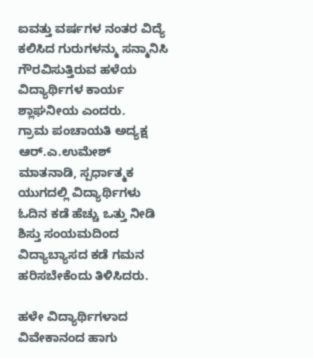ಐವತ್ತು ವರ್ಷಗಳ ನಂತರ ವಿದ್ಯೆ ಕಲಿಸಿದ ಗುರುಗಳನ್ಮು ಸನ್ಮಾನಿಸಿ ಗೌರವಿಸುತ್ತಿರುವ ಹಳೆಯ ವಿದ್ಯಾರ್ಥಿಗಳ ಕಾರ್ಯ ಶ್ಲಾಘನೀಯ ಎಂದರು.
ಗ್ರಾಮ ಪಂಚಾಯತಿ ಅದ್ಯಕ್ಷ ಆರ್.ಎ.ಉಮೇಶ್ ಮಾತನಾಡಿ, ಸ್ಪರ್ಧಾತ್ಮಕ ಯುಗದಲ್ಲಿ ವಿದ್ಯಾರ್ಥಿಗಳು ಓದಿನ ಕಡೆ ಹೆಚ್ಚು ಒತ್ತು ನೀಡಿ ಶಿಸ್ತು ಸಂಯಮದಿಂದ ವಿದ್ಯಾಬ್ಯಾಸದ ಕಡೆ ಗಮನ ಹರಿಸಬೇಕೆಂದು ತಿಳಿಸಿದರು.

ಹಳೇ ವಿದ್ಯಾರ್ಥಿಗಳಾದ ವಿವೇಕಾನಂದ ಹಾಗು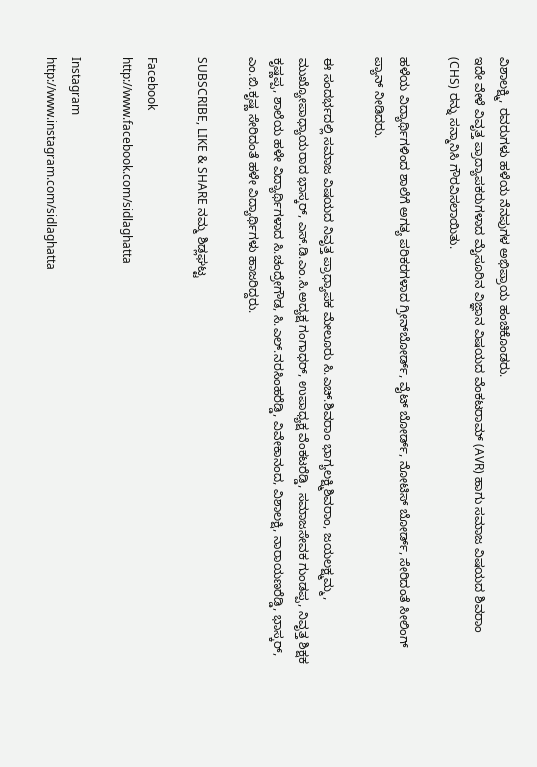ವಿಶಾಲಕ್ಷ್ಮಿ, ರವರುಗಳು ಹಳೆಯ ನೆನಪುಗಳ ಅಭಿಪ್ರಾಯ ಹಂಚಿಕೊಂಡರು.
ಇದೇ ವೇಳೆ ವಿವೃತ್ತ ಪ್ರಾದ್ಯಾಪಕರುಗಳಾದ ಮೈಸೂರಿನ ವಿಜ್ಞಾನ ವಿಷಯದ ವೆಂಕಟರಾಮ್ (AVR) ಹಾಗು ಸಮಾಜ ವಿಷಯದ ಶಿವರಾಂ (CHS) ರನ್ನು ಸನ್ಮಾನಿಸಿ ಗೌರವಿಸಲಾಯಿತು.

ಹಳೆಯ ವಿದ್ಯಾರ್ಥಿಗಳಿಂದ ಶಾಲೆಗೆ ಅಗತ್ಯ ಪರಿಕರಗಳಾದ ಗ್ರೀನ್‌ಬೋರ್ಡ್, ವೈಟ್ ಬೋರ್ಡ್, ನೋಟಿಸ್ ಬೋರ್ಡ್, ಸೇರಿದಂತೆ ಸೀಲಿಂಗ್ ಪ್ಯಾನ್ ನೀಡಿದರು.

ಈ ಸಂದರ್ಭದಲ್ಲಿ ಸಮಾಜ ವಿಷಯದ ನಿವೃತ್ತ ಪ್ರಾಧ್ಯಾಪಕ ಮೇಲೂರು ಸಿ.ಎಚ್.ಶಿವರಾಂ ಭಾಗ್ಯಲಕ್ಷ್ಮಿಶಿವರಾಂ, ಜಯಲಕ್ಷ್ಮಮ್ಮ, ಮುಖ್ಯೋಪಾಧ್ಯಾಯರಾದ ಭಾಸ್ಕರ್, ಎಸ್.ಡಿ.ಎಂ.ಸಿ.ಅದ್ಯಕ್ಷ ಗಂಗಾಧರ್, ಉಪಾಧ್ಯಕ್ಷ ವೆಂಕಟರೆಡ್ಡಿ, ಸಮಾಜಸೇವಕ ಗುಂಡಪ್ಪ, ನಿವೃತ್ತ ಶಿಕ್ಷಕ ಕೃಷ್ಣಪ್ಪ, ಶಾಲೆಯ ಹಳೇ ವಿದ್ಯಾರ್ಥಿಗಳಾದ ಸಿ.ಚಂದ್ರೇಗೌಡ, ಸಿ.ಎಲ್.ನರಸಿಂಹರೆಡ್ಡಿ, ವಿವೇಕಾನಂದ, ವಿಶಾಲಕ್ಷಿ, ನಾರಾಯಣರೆಡ್ಡಿ, ಭಾಸ್ಕರ್, ಎಂ.ಬಿ.ಕೃಷ್ಣ ಸೇರಿದಂತೆ ಹಳೇ ವಿದ್ಯಾರ್ಥಿಗಳು ಹಾಜರಿದ್ದರು.

SUBSCRIBE, LIKE & SHARE ನಮ್ಮ ಶಿಡ್ಲಘಟ್ಟ

Facebook
http://www.facebook.com/sidlaghatta

Instagram
http://www.instagram.com/sidlaghatta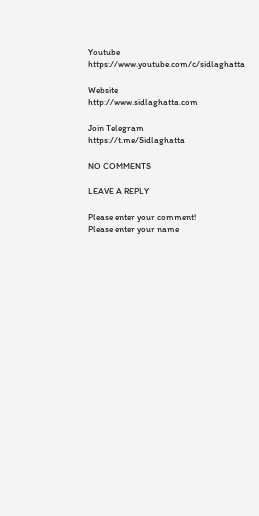Youtube
https://www.youtube.com/c/sidlaghatta

Website
http://www.sidlaghatta.com

Join Telegram
https://t.me/Sidlaghatta

NO COMMENTS

LEAVE A REPLY

Please enter your comment!
Please enter your name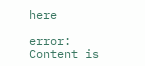here

error: Content is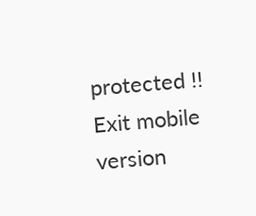protected !!
Exit mobile version